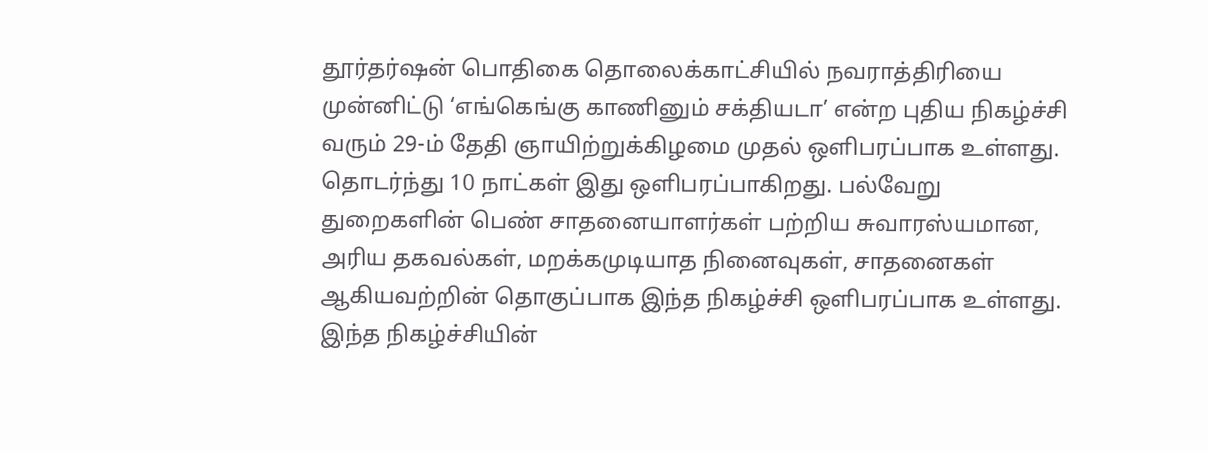தூர்தர்ஷன் பொதிகை தொலைக்காட்சியில் நவராத்திரியை முன்னிட்டு ‘எங்கெங்கு காணினும் சக்தியடா’ என்ற புதிய நிகழ்ச்சி வரும் 29-ம் தேதி ஞாயிற்றுக்கிழமை முதல் ஒளிபரப்பாக உள்ளது. தொடர்ந்து 10 நாட்கள் இது ஒளிபரப்பாகிறது. பல்வேறு துறைகளின் பெண் சாதனையாளர்கள் பற்றிய சுவாரஸ்யமான, அரிய தகவல்கள், மறக்கமுடியாத நினைவுகள், சாதனைகள் ஆகியவற்றின் தொகுப்பாக இந்த நிகழ்ச்சி ஒளிபரப்பாக உள்ளது.
இந்த நிகழ்ச்சியின்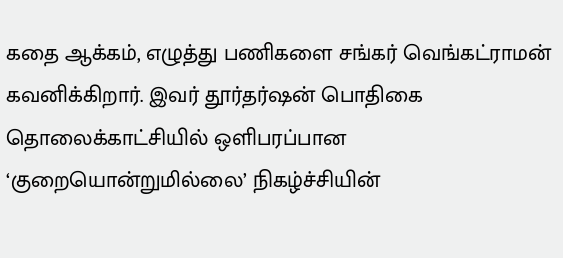கதை ஆக்கம், எழுத்து பணிகளை சங்கர் வெங்கட்ராமன் கவனிக்கிறார். இவர் தூர்தர்ஷன் பொதிகை தொலைக்காட்சியில் ஒளிபரப்பான ‘குறையொன்றுமில்லை’ நிகழ்ச்சியின்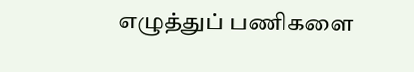எழுத்துப் பணிகளை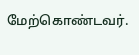மேற்கொண்டவர்.